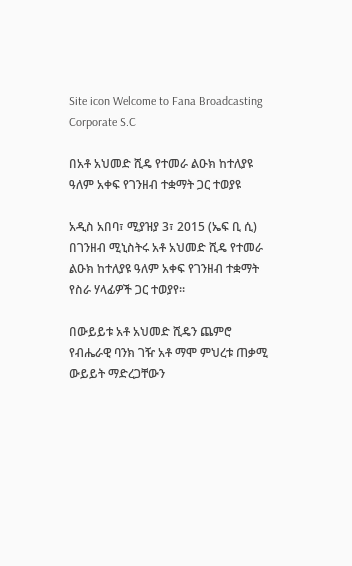Site icon Welcome to Fana Broadcasting Corporate S.C

በአቶ አህመድ ሺዴ የተመራ ልዑክ ከተለያዩ ዓለም አቀፍ የገንዘብ ተቋማት ጋር ተወያዩ

አዲስ አበባ፣ ሚያዝያ 3፣ 2015 (ኤፍ ቢ ሲ) በገንዘብ ሚኒስትሩ አቶ አህመድ ሺዴ የተመራ ልዑክ ከተለያዩ ዓለም አቀፍ የገንዘብ ተቋማት የስራ ሃላፊዎች ጋር ተወያየ።

በውይይቱ አቶ አህመድ ሺዴን ጨምሮ የብሔራዊ ባንክ ገዥ አቶ ማሞ ምህረቱ ጠቃሚ ውይይት ማድረጋቸውን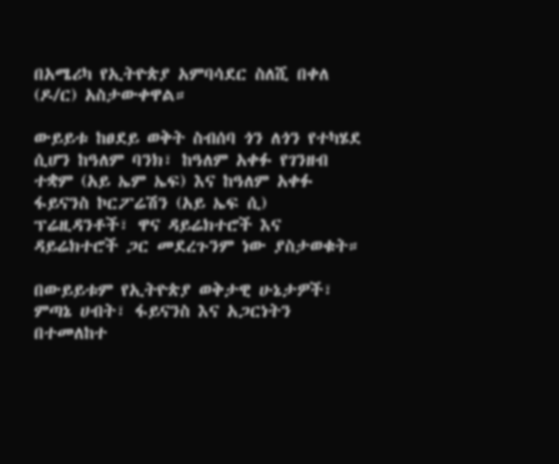በአሜሪካ የኢትዮጵያ አምባሳደር ስለሺ በቀለ (ዶ/ር) አስታውቀዋል።

ውይይቱ ከፀደይ ወቅት ስብሰባ ጎን ለጎን የተካሄደ ሲሆን ከዓለም ባንክ፣ ከዓለም አቀፉ የገንዘብ ተቋም (አይ ኤም ኤፍ) እና ከዓለም አቀፉ ፋይናንስ ኮርፖሬሽን (አይ ኤፍ ሲ) ፕሬዚዳንቶች፣ ዋና ዳይሬክተሮች እና ዳይሬክተሮች ጋር መደረጉንም ነው ያስታወቁት።

በውይይቱም የኢትዮጵያ ወቅታዊ ሁኔታዎች፣ ምጣኔ ሀብት፣ ፋይናንስ እና አጋርነትን በተመለከተ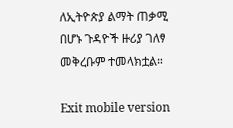ለኢትዮጵያ ልማት ጠቃሚ በሆኑ ጉዳዮች ዙሪያ ገለፃ መቅረቡም ተመላክቷል።

Exit mobile version